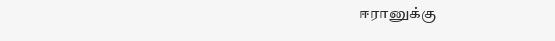ஈரானுக்கு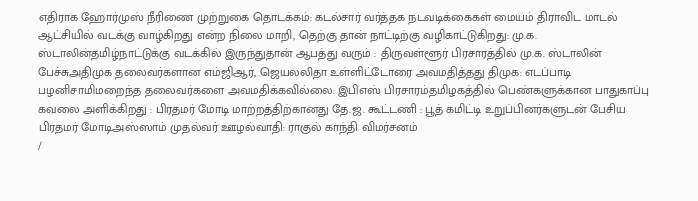எதிராக ஹோர்முஸ் நீரிணை முற்றுகை தொடக்கம்: கடல்சார் வர்த்தக நடவடிக்கைகள் மையம் திராவிட மாடல் ஆட்சியில் வடக்கு வாழ்கிறது என்ற நிலை மாறி, தெற்கு தான் நாட்டிற்கு வழிகாட்டுகிறது: மு.க. ஸ்டாலின்தமிழ்நாட்டுக்கு வடக்கில் இருந்துதான் ஆபத்து வரும் : திருவள்ளூர் பிரசாரத்தில் மு.க. ஸ்டாலின் பேச்சுஅதிமுக தலைவர்களான எம்ஜிஆர், ஜெயலலிதா உள்ளிட்டோரை அவமதித்தது திமுக: எடப்பாடி பழனிசாமிமறைந்த தலைவர்களை அவமதிக்கவில்லை: இபிஎஸ் பிரசாரம்தமிழகத்தில் பெண்களுக்கான பாதுகாப்பு கவலை அளிக்கிறது : பிரதமர் மோடி மாற்றத்திற்கானது தே.ஜ. கூட்டணி : பூத் கமிட்டி உறுப்பினர்களுடன் பேசிய பிரதமர் மோடிஅஸ்ஸாம் முதல்வர் ஊழல்வாதி: ராகுல் காந்தி விமர்சனம்
/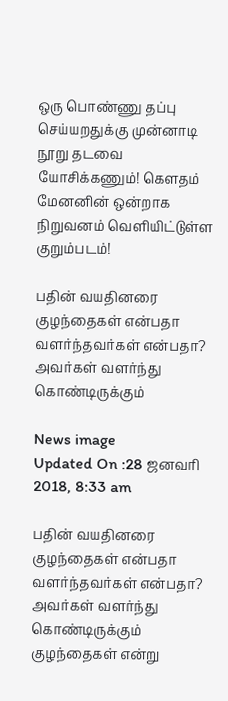ஒரு பொண்ணு தப்பு செய்யறதுக்கு முன்னாடி நூறு தடவை யோசிக்கணும்! கௌதம் மேனனின் ஒன்றாக நிறுவனம் வெளியிட்டுள்ள குறும்படம்!

பதின் வயதினரை குழந்தைகள் என்பதா வளர்ந்தவர்கள் என்பதா? அவர்கள் வளர்ந்து கொண்டிருக்கும்

News image
Updated On :28 ஜனவரி 2018, 8:33 am

பதின் வயதினரை குழந்தைகள் என்பதா வளர்ந்தவர்கள் என்பதா? அவர்கள் வளர்ந்து கொண்டிருக்கும் குழந்தைகள் என்று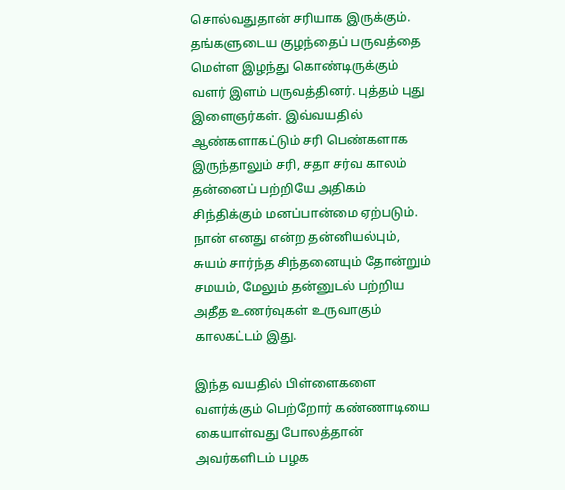சொல்வதுதான் சரியாக இருக்கும். தங்களுடைய குழந்தைப் பருவத்தை மெள்ள இழந்து கொண்டிருக்கும் வளர் இளம் பருவத்தினர். புத்தம் புது இளைஞர்கள். இவ்வயதில் ஆண்களாகட்டும் சரி பெண்களாக இருந்தாலும் சரி, சதா சர்வ காலம் தன்னைப் பற்றியே அதிகம் சிந்திக்கும் மனப்பான்மை ஏற்படும். நான் எனது என்ற தன்னியல்பும், சுயம் சார்ந்த சிந்தனையும் தோன்றும் சமயம், மேலும் தன்னுடல் பற்றிய அதீத உணர்வுகள் உருவாகும் காலகட்டம் இது.

இந்த வயதில் பிள்ளைகளை வளர்க்கும் பெற்றோர் கண்ணாடியை கையாள்வது போலத்தான் அவர்களிடம் பழக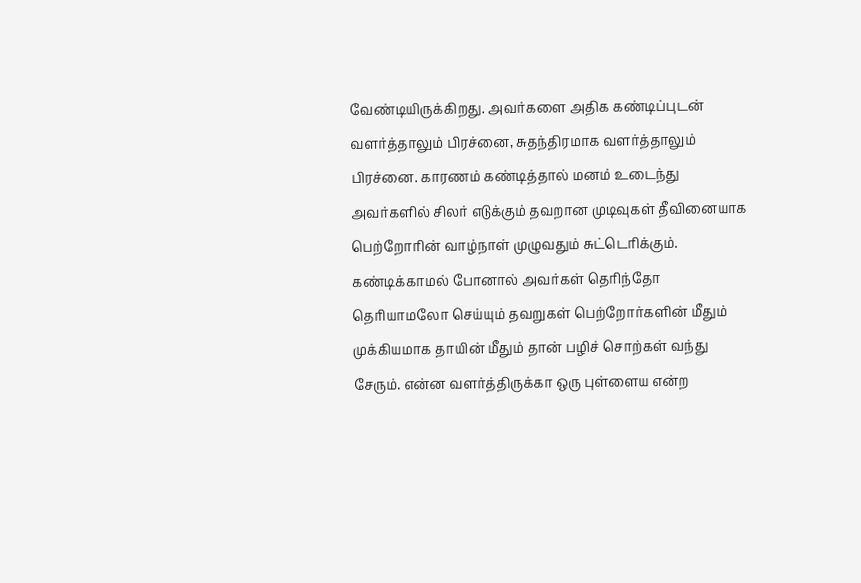வேண்டியிருக்கிறது. அவர்களை அதிக கண்டிப்புடன் வளர்த்தாலும் பிரச்னை, சுதந்திரமாக வளர்த்தாலும் பிரச்னை. காரணம் கண்டித்தால் மனம் உடைந்து அவர்களில் சிலர் எடுக்கும் தவறான முடிவுகள் தீவினையாக பெற்றோரின் வாழ்நாள் முழுவதும் சுட்டெரிக்கும். கண்டிக்காமல் போனால் அவர்கள் தெரிந்தோ தெரியாமலோ செய்யும் தவறுகள் பெற்றோர்களின் மீதும் முக்கியமாக தாயின் மீதும் தான் பழிச் சொற்கள் வந்து சேரும். என்ன வளர்த்திருக்கா ஒரு புள்ளைய என்ற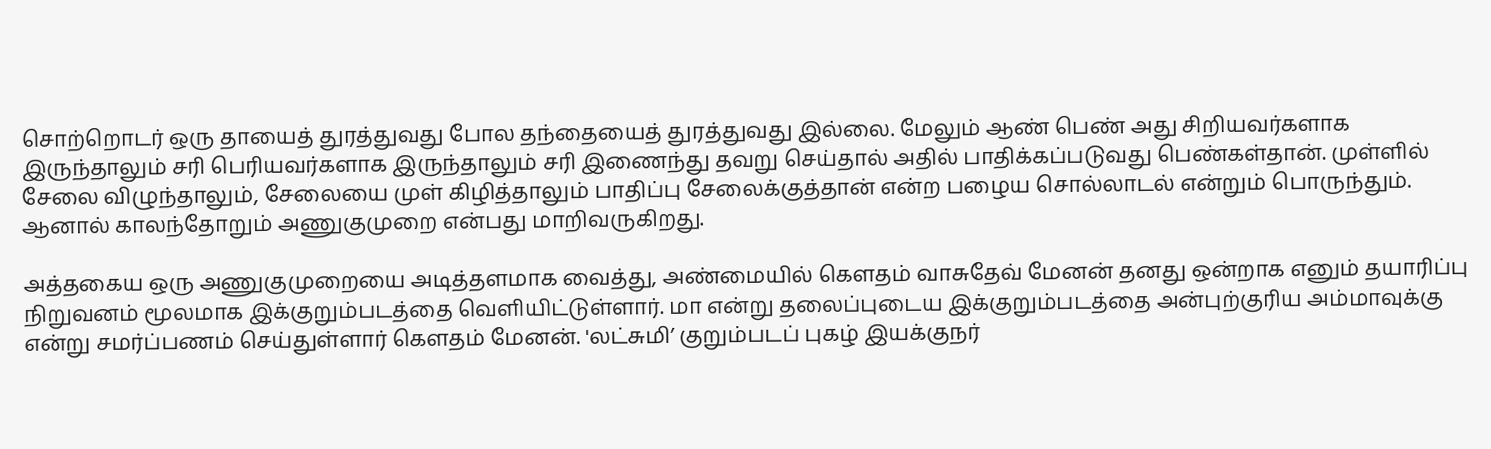சொற்றொடர் ஒரு தாயைத் துரத்துவது போல தந்தையைத் துரத்துவது இல்லை. மேலும் ஆண் பெண் அது சிறியவர்களாக இருந்தாலும் சரி பெரியவர்களாக இருந்தாலும் சரி இணைந்து தவறு செய்தால் அதில் பாதிக்கப்படுவது பெண்கள்தான். முள்ளில் சேலை விழுந்தாலும், சேலையை முள் கிழித்தாலும் பாதிப்பு சேலைக்குத்தான் என்ற பழைய சொல்லாடல் என்றும் பொருந்தும். ஆனால் காலந்தோறும் அணுகுமுறை என்பது மாறிவருகிறது.

அத்தகைய ஒரு அணுகுமுறையை அடித்தளமாக வைத்து, அண்மையில் கெளதம் வாசுதேவ் மேனன் தனது ஒன்றாக எனும் தயாரிப்பு நிறுவனம் மூலமாக இக்குறும்படத்தை வெளியிட்டுள்ளார். மா என்று தலைப்புடைய இக்குறும்படத்தை அன்புற்குரிய அம்மாவுக்கு என்று சமர்ப்பணம் செய்துள்ளார் கெளதம் மேனன். 'லட்சுமி’ குறும்படப் புகழ் இயக்குநர்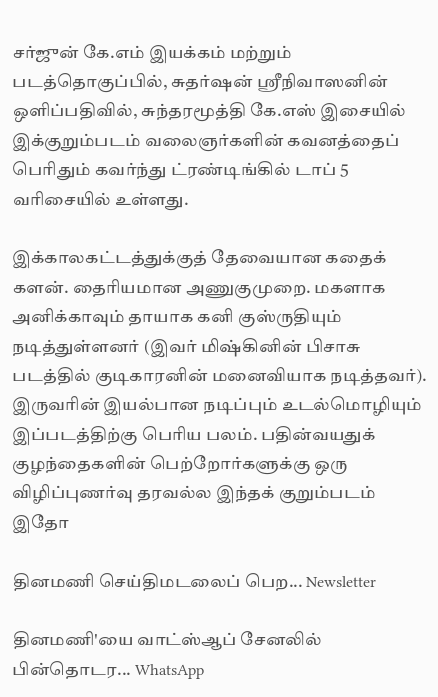சர்ஜுன் கே.எம் இயக்கம் மற்றும் படத்தொகுப்பில், சுதர்ஷன் ஸ்ரீநிவாஸனின் ஒளிப்பதிவில், சுந்தரமூத்தி கே.எஸ் இசையில் இக்குறும்படம் வலைஞர்களின் கவனத்தைப் பெரிதும் கவர்ந்து ட்ரண்டிங்கில் டாப் 5 வரிசையில் உள்ளது.

இக்காலகட்டத்துக்குத் தேவையான கதைக் களன். தைரியமான அணுகுமுறை. மகளாக அனிக்காவும் தாயாக கனி குஸ்ருதியும் நடித்துள்ளனர் (இவர் மிஷ்கினின் பிசாசு படத்தில் குடிகாரனின் மனைவியாக நடித்தவர்). இருவரின் இயல்பான நடிப்பும் உடல்மொழியும் இப்படத்திற்கு பெரிய பலம். பதின்வயதுக் குழந்தைகளின் பெற்றோர்களுக்கு ஒரு விழிப்புணர்வு தரவல்ல இந்தக் குறும்படம் இதோ

தினமணி செய்திமடலைப் பெற... Newsletter

தினமணி'யை வாட்ஸ்ஆப் சேனலில் பின்தொடர... WhatsApp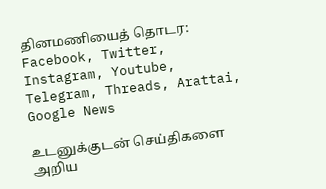தினமணியைத் தொடர: Facebook, Twitter, Instagram, Youtube, Telegram, Threads, Arattai, Google News

உடனுக்குடன் செய்திகளை அறிய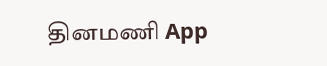தினமணி App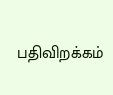பதிவிறக்கம்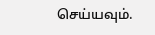செய்யவும்.